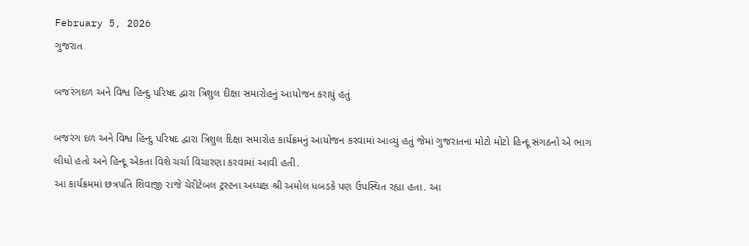February 5, 2026
ગુજરાત

બજરંગદળ અને વિશ્વ હિન્દુ પરિષદ દ્વારા ત્રિશુલ દીક્ષા સમારોહનું આયોજન કરાયું હતું

બજરંગ દળ અને વિશ્વ હિન્દુ પરિષદ દ્વારા ત્રિશુલ દિક્ષા સમારોહ કાર્યક્રમનું આયોજન કરવામાં આવ્યું હતું જેમાં ગુજરાતના મોટો મોટો હિન્દૂ સંગઠનો એ ભાગ લીધો હતો અને હિન્દૂ એકતા વિશે ચર્ચા વિચારણા કરવામાં આવી હતી.
આ કાર્યક્રમમાં છત્રપતિ શિવાજી રાજે ચેરીટેબલ ટ્રસ્ટના અધ્યક્ષ શ્રી અમોલ ધબડકે પણ ઉપસ્થિત રહ્યા હતા. આ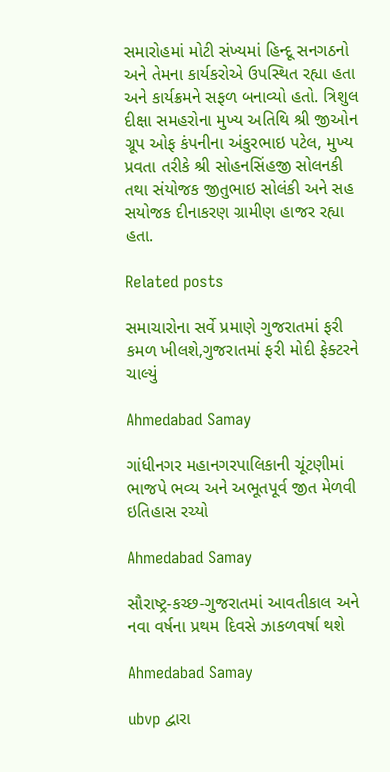સમારોહમાં મોટી સંખ્યમાં હિન્દૂ સનગઠનો અને તેમના કાર્યકરોએ ઉપસ્થિત રહ્યા હતા અને કાર્યક્રમને સફળ બનાવ્યો હતો. ત્રિશુલ દીક્ષા સમહરોના મુખ્ય અતિથિ શ્રી જીઓન ગ્રૂપ ઓફ કંપનીના અંકુરભાઇ પટેલ, મુખ્ય પ્રવતા તરીકે શ્રી સોહનસિંહજી સોલનકી તથા સંયોજક જીતુભાઇ સોલંકી અને સહ સયોજક દીનાકરણ ગ્રામીણ હાજર રહ્યા હતા.

Related posts

સમાચારોના સર્વે પ્રમાણે ગુજરાતમાં ફરી કમળ ખીલશે,ગુજરાતમાં ફરી મોદી ફેક્ટરને ચાલ્યું

Ahmedabad Samay

ગાંધીનગર મહાનગરપાલિકાની ચૂંટણીમાં ભાજપે ભવ્ય અને અભૂતપૂર્વ જીત મેળવી ઇતિહાસ રચ્યો

Ahmedabad Samay

સૌરાષ્‍ટ્ર-કચ્‍છ-ગુજરાતમાં આવતીકાલ અને નવા વર્ષના પ્રથમ દિવસે ઝાકળવર્ષા થશે

Ahmedabad Samay

ubvp દ્વારા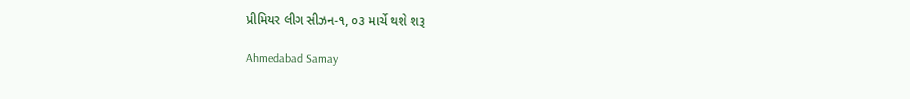પ્રીમિયર લીગ સીઝન-૧, ૦૩ માર્ચે થશે શરૂ

Ahmedabad Samay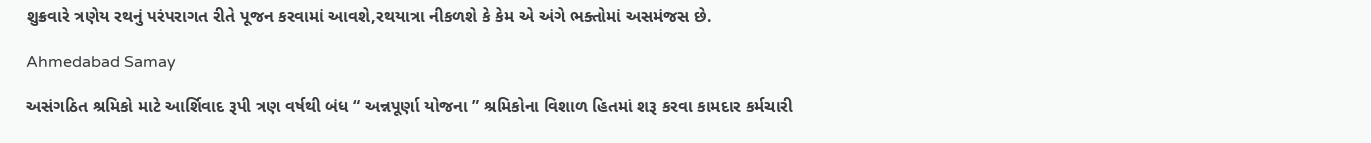શુક્રવારે ત્રણેય રથનું પરંપરાગત રીતે પૂજન કરવામાં આવશે,રથયાત્રા નીકળશે કે કેમ એ અંગે ભક્તોમાં અસમંજસ છે.

Ahmedabad Samay

અસંગઠિત શ્રમિકો માટે આર્શિવાદ રૂપી ત્રણ વર્ષથી બંધ “ અન્નપૂર્ણા યોજના ” શ્રમિકોના વિશાળ હિતમાં શરૂ કરવા કામદાર કર્મચારી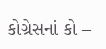કોગ્રેસનાં કો –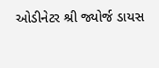ઓડીનેટર શ્રી જ્યોર્જ ડાયસ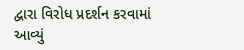દ્વારા વિરોધ પ્રદર્શન કરવામાં આવ્યું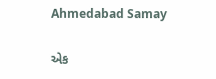Ahmedabad Samay

એક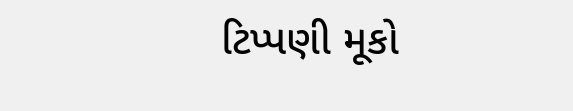ટિપ્પણી મૂકો